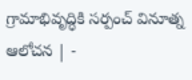గ్రామాభివృద్ధికి సర్పంచ్‌ వినూత్న ఆలోచన | -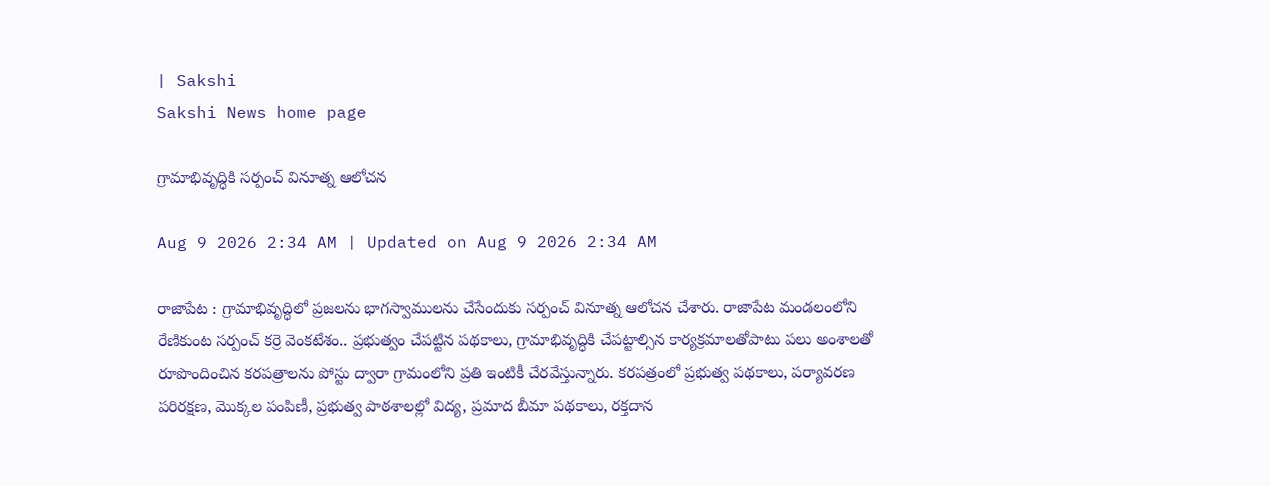| Sakshi
Sakshi News home page

గ్రామాభివృద్ధికి సర్పంచ్‌ వినూత్న ఆలోచన

Aug 9 2026 2:34 AM | Updated on Aug 9 2026 2:34 AM

రాజాపేట : గ్రామాభివృద్ధిలో ప్రజలను భాగస్వాములను చేసేందుకు సర్పంచ్‌ వినూత్న ఆలోచన చేశారు. రాజాపేట మండలంలోని రేణికుంట సర్పంచ్‌ కర్రె వెంకటేశం.. ప్రభుత్వం చేపట్టిన పథకాలు, గ్రామాభివృద్ధికి చేపట్టాల్సిన కార్యక్రమాలతోపాటు పలు అంశాలతో రూపొందించిన కరపత్రాలను పోస్టు ద్వారా గ్రామంలోని ప్రతి ఇంటికీ చేరవేస్తున్నారు. కరపత్రంలో ప్రభుత్వ పథకాలు, పర్యావరణ పరిరక్షణ, మొక్కల పంపిణీ, ప్రభుత్వ పాఠశాలల్లో విద్య, ప్రమాద బీమా పథకాలు, రక్తదాన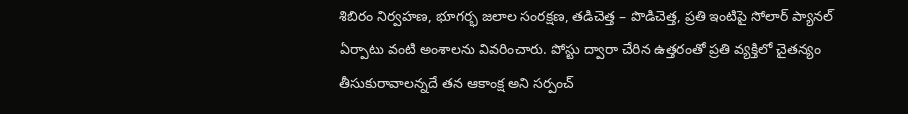శిబిరం నిర్వహణ, భూగర్భ జలాల సంరక్షణ, తడిచెత్త – పొడిచెత్త, ప్రతి ఇంటిపై సోలార్‌ ప్యానల్‌ ఏర్పాటు వంటి అంశాలను వివరించారు. పోస్టు ద్వారా చేరిన ఉత్తరంతో ప్రతి వ్యక్తిలో చైతన్యం తీసుకురావాలన్నదే తన ఆకాంక్ష అని సర్పంచ్‌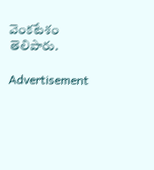వెంకటేశం తెలిపారు.

Advertisement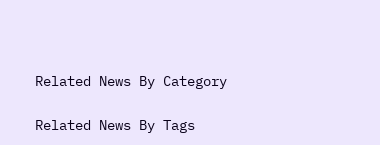Related News By Category

Related News By Tags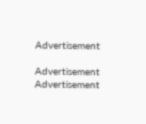Advertisement

Advertisement
Advertisement